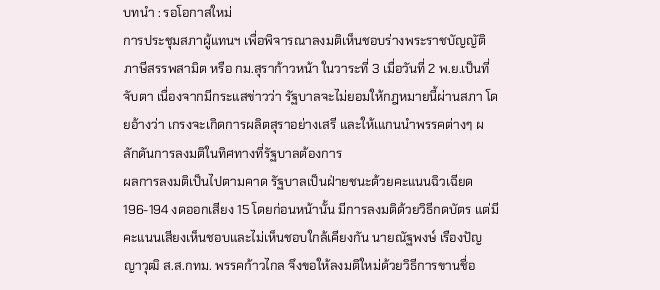บทนำ : รอโอกาสใหม่
การประชุมสภาผู้แทนฯ เพื่อพิจารณาลงมติเห็นชอบร่างพระราชบัญญัติภาษีสรรพสามิต หรือ กม.สุราก้าวหน้า ในวาระที่ 3 เมื่อวันที่ 2 พ.ย.เป็นที่จับตา เนื่องจากมีกระแสข่าวว่า รัฐบาลจะไม่ยอมให้กฎหมายนี้ผ่านสภา โดยอ้างว่า เกรงจะเกิดการผลิตสุราอย่างเสรี และให้เแกนนำพรรคต่างๆ ผลักดันการลงมติในทิศทางที่รัฐบาลต้องการ
ผลการลงมติเป็นไปตามคาด รัฐบาลเป็นฝ่ายชนะด้วยคะแนนฉิวเฉียด 196-194 งดออกเสียง 15 โดยก่อนหน้านั้น มีการลงมติด้วยวิธีกดบัตร แต่มีคะแนนเสียงเห็นชอบและไม่เห็นชอบใกล้เคียงกัน นายณัฐพงษ์ เรืองปัญญาวุฒิ ส.ส.กทม. พรรคก้าวไกล จึงขอให้ลงมติใหม่ด้วยวิธีการขานชื่อ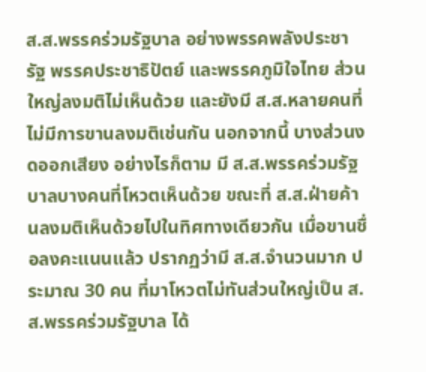ส.ส.พรรคร่วมรัฐบาล อย่างพรรคพลังประชารัฐ พรรคประชาธิปัตย์ และพรรคภูมิใจไทย ส่วนใหญ่ลงมติไม่เห็นด้วย และยังมี ส.ส.หลายคนที่ไม่มีการขานลงมติเช่นกัน นอกจากนี้ บางส่วนงดออกเสียง อย่างไรก็ตาม มี ส.ส.พรรคร่วมรัฐบาลบางคนที่โหวตเห็นด้วย ขณะที่ ส.ส.ฝ่ายค้านลงมติเห็นด้วยไปในทิศทางเดียวกัน เมื่อขานชื่อลงคะแนนแล้ว ปรากฏว่ามี ส.ส.จำนวนมาก ประมาณ 30 คน ที่มาโหวตไม่ทันส่วนใหญ่เป็น ส.ส.พรรคร่วมรัฐบาล ได้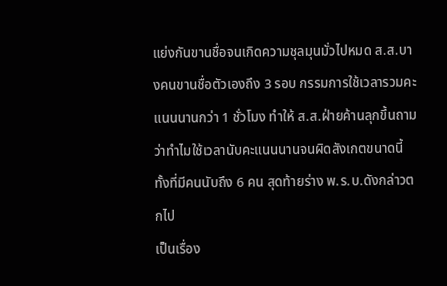แย่งกันขานชื่อจนเกิดความชุลมุนมั่วไปหมด ส.ส.บางคนขานชื่อตัวเองถึง 3 รอบ กรรมการใช้เวลารวมคะแนนนานกว่า 1 ชั่วโมง ทำให้ ส.ส.ฝ่ายค้านลุกขึ้นถามว่าทำไมใช้เวลานับคะแนนนานจนผิดสังเกตขนาดนี้ ทั้งที่มีคนนับถึง 6 คน สุดท้ายร่าง พ.ร.บ.ดังกล่าวตกไป
เป็นเรื่อง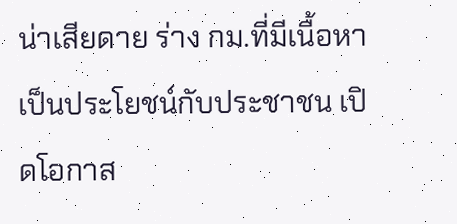น่าเสียดาย ร่าง กม.ที่มีเนื้อหาเป็นประโยชน์กับประชาชน เปิดโอกาส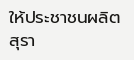ให้ประชาชนผลิตสุรา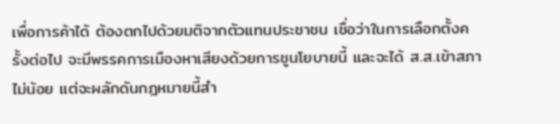เพื่อการค้าได้ ต้องตกไปด้วยมติจากตัวแทนประชาชน เชื่อว่าในการเลือกตั้งครั้งต่อไป จะมีพรรคการเมืองหาเสียงด้วยการชูนโยบายนี้ และจะได้ ส.ส.เข้าสภาไม่น้อย แต่จะผลักดันกฎหมายนี้สำ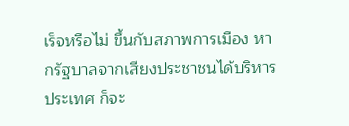เร็จหรือไม่ ขึ้นกับสภาพการเมือง หากรัฐบาลจากเสียงประชาชนได้บริหารประเทศ ก็จะ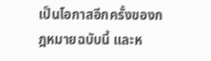เป็นโอกาสอีกครั้งของกฎหมายฉบับนี้ และห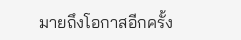มายถึงโอกาสอีกครั้ง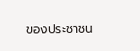ของประชาชน